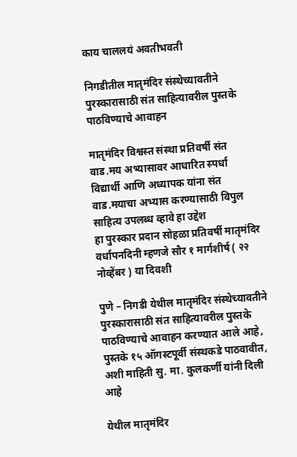काय चाललयं अवतीभवती

निगडीतील मातृमंदिर संस्थेच्यावतीने पुरस्कारासाठी संत साहित्यावरील पुस्तके पाठविण्याचे आवाहन

मातृमंदिर विश्वस्त संस्था प्रतिवर्षी संत वाड.मय अभ्यासावर आधारित स्पर्धा
विद्यार्थी आणि अध्यापक यांना संत वाड.मयाचा अभ्यास करण्यासाठी विपुल साहित्य उपलब्ध व्हावे हा उद्देश
हा पुरस्कार प्रदान सोहळा प्रतिवर्षी मातृमंदिर वर्धापनदिनी म्हणजे सौर १ मार्गशीर्ष ( २२ नोव्हेंबर ) या दिवशी

पुणे – निगडी येथील मातृमंदिर संस्थेच्यावतीने पुरस्कारासाठी संत साहित्यावरील पुस्तके पाठविण्याचे आवाहन करण्यात आले आहे, पुस्तके १५ ऑगस्टपूर्वी संस्थकडे पाठवावीत, अशी माहिती सु. मा. कुलकर्णी यांनी दिली आहे

येथील मातृमंदिर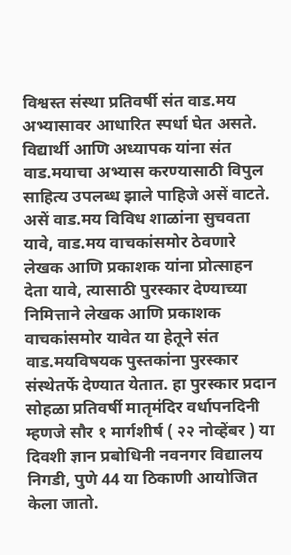विश्वस्त संस्था प्रतिवर्षी संत वाड.मय अभ्यासावर आधारित स्पर्धा घेत असते. विद्यार्थी आणि अध्यापक यांना संत वाड.मयाचा अभ्यास करण्यासाठी विपुल साहित्य उपलब्ध झाले पाहिजे असें वाटते. असें वाड.मय विविध शाळांना सुचवता यावे, वाड.मय वाचकांसमोर ठेवणारे लेखक आणि प्रकाशक यांना प्रोत्साहन देता यावे, त्यासाठी पुरस्कार देण्याच्या निमित्ताने लेखक आणि प्रकाशक वाचकांसमोर यावेत या हेतूने संत वाड.मयविषयक पुस्तकांना पुरस्कार संस्थेतर्फे देण्यात येतात. हा पुरस्कार प्रदान सोहळा प्रतिवर्षी मातृमंदिर वर्धापनदिनी म्हणजे सौर १ मार्गशीर्ष ( २२ नोव्हेंबर ) या दिवशी ज्ञान प्रबोधिनी नवनगर विद्यालय निगडी, पुणे 44 या ठिकाणी आयोजित केला जातो.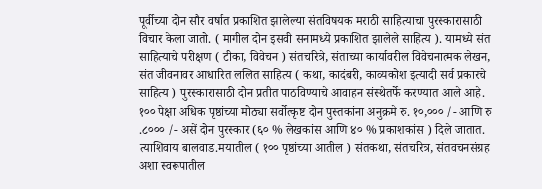पूर्वीच्या दोन सौर वर्षात प्रकाशित झालेल्या संतविषयक मराठी साहित्याचा पुरस्कारासाठी विचार केला जातो. ( मागील दोन इसवी सनामध्ये प्रकाशित झालेले साहित्य ). यामध्ये संत साहित्याचे परीक्षण ( टीका, विवेचन ) संतचरित्रे, संताच्या कार्यावरील विवेचनात्मक लेखन, संत जीवनावर आधारित ललित साहित्य ( कथा, कादंबरी, काव्यकोश इत्यादी सर्व प्रकारचे साहित्य ) पुरस्कारासाठी दोन प्रतीत पाठविण्याचे आवाहन संस्थेतर्फे करण्यात आले आहे. १०० पेक्षा अधिक पृष्ठांच्या मोठ्या सर्वोत्कृष्ट दोन पुस्तकांना अनुक्रमे रु. १०,००० /- आणि रु .८००० /- असें दोन पुरस्कार (६० % लेखकांस आणि ४० % प्रकाशकांस ) दिले जातात. त्याशिवाय बालवाड.मयातील ( १०० पृष्ठांच्या आतील ) संतकथा, संतचरित्र, संतवचनसंग्रह अशा स्वरूपातील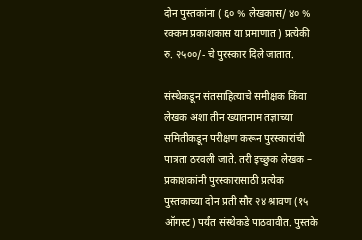दोन पुस्तकांना ( ६० % लेखकास/ ४० % रक्कम प्रकाशकास या प्रमाणात ) प्रत्येकी रु. २५००/- चे पुरस्कार दिले जातात.

संस्थेकडून संतसाहित्याचे समीक्षक किंवा लेखक अशा तीन ख्यातनाम तज्ञाच्या समितीकडून परीक्षण करून पुरस्कारांची पात्रता ठरवली जाते. तरी इच्छुक लेखक – प्रकाशकांनी पुरस्कारासाठी प्रत्येक पुस्तकाच्या दोन प्रती सौर २४ श्रावण (१५ ऑगस्ट) पर्यंत संस्थेकडे पाठवावीत. पुस्तके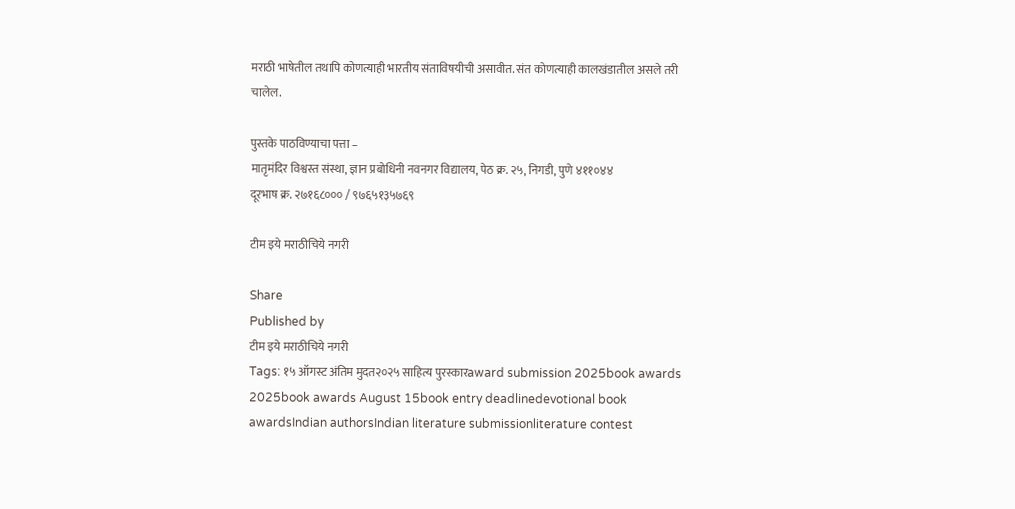मराठी भाषेतील तथापि कोणत्याही भारतीय संताविषयीची असावीत. संत कोणत्याही कालखंडातील असले तरी चालेल.

पुस्तके पाठविण्याचा पत्ता –
मातृमंदिर विश्वस्त संस्था, ज्ञान प्रबोधिनी नवनगर विद्यालय, पेठ क्र. २५, निगडी, पुणे ४११०४४
दूरभाष क्र. २७१६८००० / ९७६५१३५७६९

टीम इये मराठीचिये नगरी

Share
Published by
टीम इये मराठीचिये नगरी
Tags: १५ ऑगस्ट अंतिम मुदत२०२५ साहित्य पुरस्कारaward submission 2025book awards 2025book awards August 15book entry deadlinedevotional book awardsIndian authorsIndian literature submissionliterature contest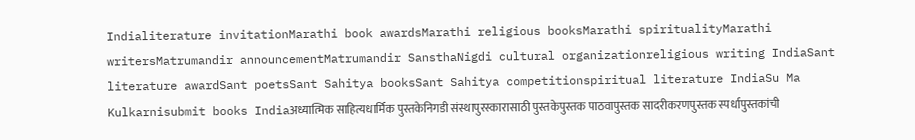Indialiterature invitationMarathi book awardsMarathi religious booksMarathi spiritualityMarathi writersMatrumandir announcementMatrumandir SansthaNigdi cultural organizationreligious writing IndiaSant literature awardSant poetsSant Sahitya booksSant Sahitya competitionspiritual literature IndiaSu Ma Kulkarnisubmit books Indiaअध्यात्मिक साहित्यधार्मिक पुस्तकेनिगडी संस्थापुरस्कारासाठी पुस्तकेपुस्तक पाठवापुस्तक सादरीकरणपुस्तक स्पर्धापुस्तकांची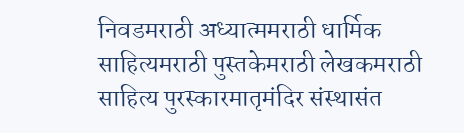निवडमराठी अध्यात्ममराठी धार्मिक साहित्यमराठी पुस्तकेमराठी लेखकमराठी साहित्य पुरस्कारमातृमंदिर संस्थासंत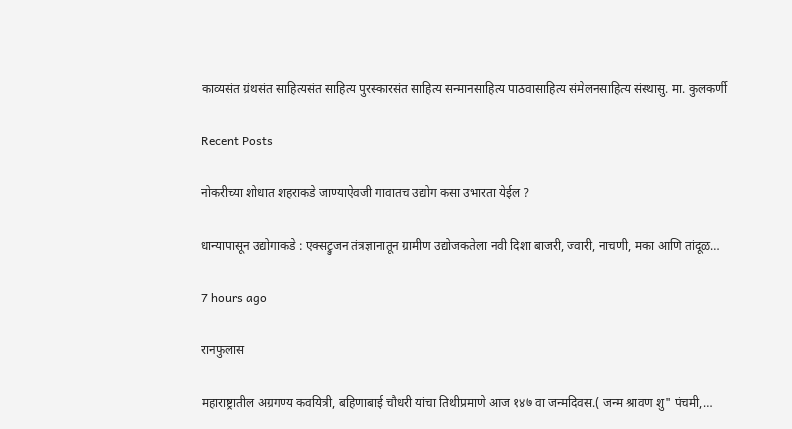काव्यसंत ग्रंथसंत साहित्यसंत साहित्य पुरस्कारसंत साहित्य सन्मानसाहित्य पाठवासाहित्य संमेलनसाहित्य संस्थासु. मा. कुलकर्णी

Recent Posts

नोकरीच्या शोधात शहराकडे जाण्याऐवजी गावातच उद्योग कसा उभारता येईल ?

धान्यापासून उद्योगाकडे : एक्सट्रुजन तंत्रज्ञानातून ग्रामीण उद्योजकतेला नवी दिशा बाजरी, ज्वारी, नाचणी, मका आणि तांदूळ…

7 hours ago

रानफुलास

महाराष्ट्रातील अग्रगण्य कवयित्री, बहिणाबाई चौधरी यांचा तिथीप्रमाणे आज १४७ वा जन्मदिवस.( जन्म श्रावण शु" पंचमी,…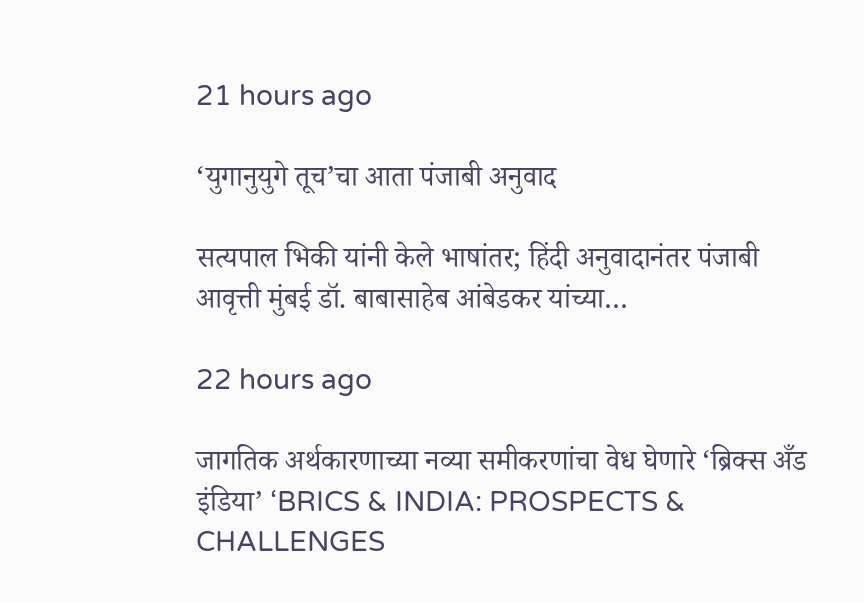21 hours ago

‘युगानुयुगे तूच’चा आता पंजाबी अनुवाद

सत्यपाल भिकी यांनी केले भाषांतर; हिंदी अनुवादानंतर पंजाबी आवृत्ती मुंबई डॉ. बाबासाहेब आंबेडकर यांच्या…

22 hours ago

जागतिक अर्थकारणाच्या नव्या समीकरणांचा वेध घेणारे ‘ब्रिक्स अँड इंडिया’ ‘BRICS & INDIA: PROSPECTS & CHALLENGES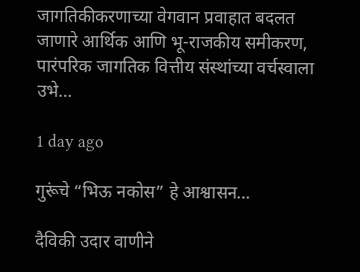जागतिकीकरणाच्या वेगवान प्रवाहात बदलत जाणारे आर्थिक आणि भू-राजकीय समीकरण, पारंपरिक जागतिक वित्तीय संस्थांच्या वर्चस्वाला उभे…

1 day ago

गुरूंचे “भिऊ नकोस” हे आश्वासन…

दैविकी उदार वाणीने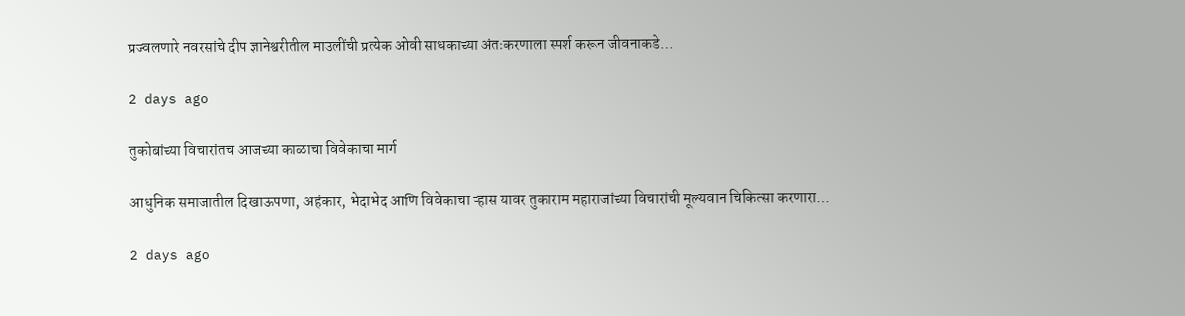प्रज्वलणारे नवरसांचे दीप ज्ञानेश्वरीतील माउलींची प्रत्येक ओवी साधकाच्या अंतःकरणाला स्पर्श करून जीवनाकडे…

2 days ago

तुकोबांच्या विचारांतच आजच्या काळाचा विवेकाचा मार्ग

आधुनिक समाजातील दिखाऊपणा, अहंकार, भेदाभेद आणि विवेकाचा ऱ्हास यावर तुकाराम महाराजांच्या विचारांची मूल्यवान चिकित्सा करणारा…

2 days ago